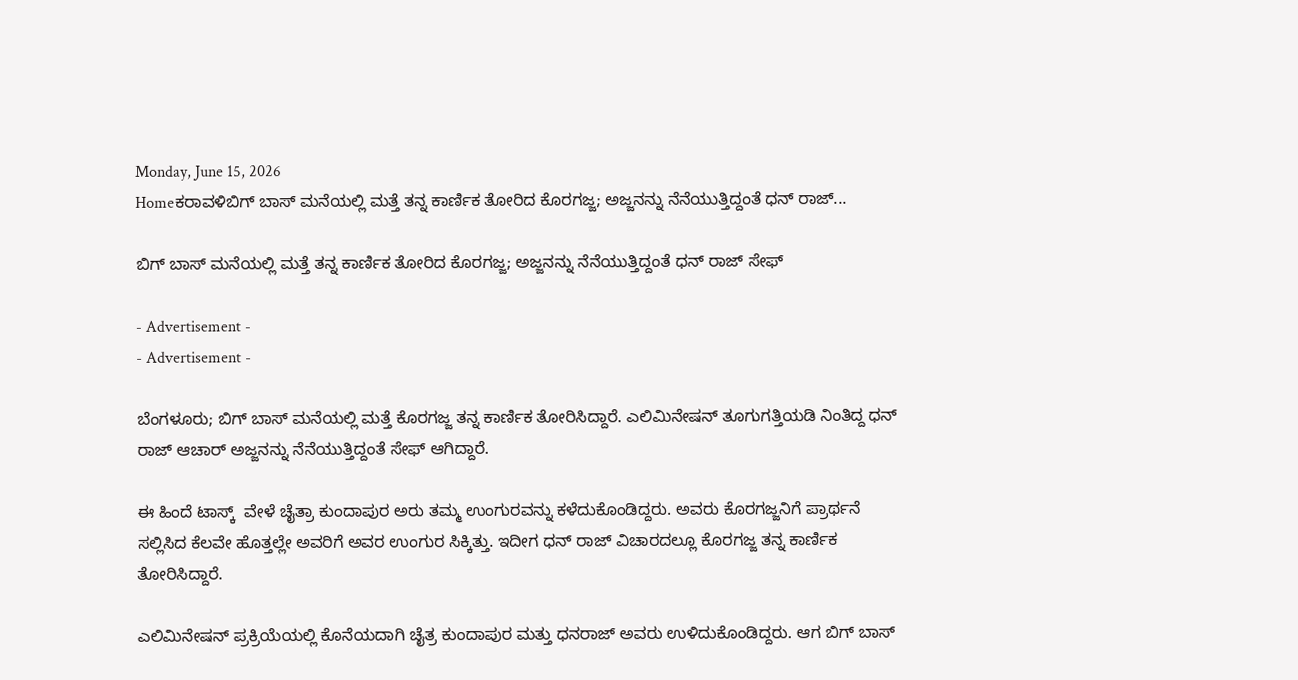Monday, June 15, 2026
Homeಕರಾವಳಿಬಿಗ್ ಬಾಸ್ ಮನೆಯಲ್ಲಿ ಮತ್ತೆ ತನ್ನ ಕಾರ್ಣಿಕ ತೋರಿದ ಕೊರಗಜ್ಜ; ಅಜ್ಜನನ್ನು ನೆನೆಯುತ್ತಿದ್ದಂತೆ ಧನ್ ರಾಜ್...

ಬಿಗ್ ಬಾಸ್ ಮನೆಯಲ್ಲಿ ಮತ್ತೆ ತನ್ನ ಕಾರ್ಣಿಕ ತೋರಿದ ಕೊರಗಜ್ಜ; ಅಜ್ಜನನ್ನು ನೆನೆಯುತ್ತಿದ್ದಂತೆ ಧನ್ ರಾಜ್ ಸೇಫ್

- Advertisement -
- Advertisement -

ಬೆಂಗಳೂರು; ಬಿಗ್ ಬಾಸ್ ಮನೆಯಲ್ಲಿ ಮತ್ತೆ ಕೊರಗಜ್ಜ ತನ್ನ ಕಾರ್ಣಿಕ ತೋರಿಸಿದ್ದಾರೆ. ಎಲಿಮಿನೇಷನ್ ತೂಗುಗತ್ತಿಯಡಿ ನಿಂತಿದ್ದ ಧನ್ ರಾಜ್ ಆಚಾರ್ ಅಜ್ಜನನ್ನು ನೆನೆಯುತ್ತಿದ್ದಂತೆ ಸೇಫ್ ಆಗಿದ್ದಾರೆ.

ಈ ಹಿಂದೆ ಟಾಸ್ಕ್  ವೇಳೆ ಚೈತ್ರಾ ಕುಂದಾಪುರ ಅರು ತಮ್ಮ ಉಂಗುರವನ್ನು ಕಳೆದುಕೊಂಡಿದ್ದರು. ಅವರು ಕೊರಗಜ್ಜನಿಗೆ ಪ್ರಾರ್ಥನೆ ಸಲ್ಲಿಸಿದ ಕೆಲವೇ ಹೊತ್ತಲ್ಲೇ ಅವರಿಗೆ ಅವರ ಉಂಗುರ ಸಿಕ್ಕಿತ್ತು. ಇದೀಗ ಧನ್ ರಾಜ್ ವಿಚಾರದಲ್ಲೂ ಕೊರಗಜ್ಜ ತನ್ನ ಕಾರ್ಣಿಕ ತೋರಿಸಿದ್ದಾರೆ.

ಎಲಿಮಿನೇಷನ್ ಪ್ರಕ್ರಿಯೆಯಲ್ಲಿ ಕೊನೆಯದಾಗಿ ಚೈತ್ರ ಕುಂದಾಪುರ ಮತ್ತು ಧನರಾಜ್ ಅವರು ಉಳಿದುಕೊಂಡಿದ್ದರು. ಆಗ ಬಿಗ್ ಬಾಸ್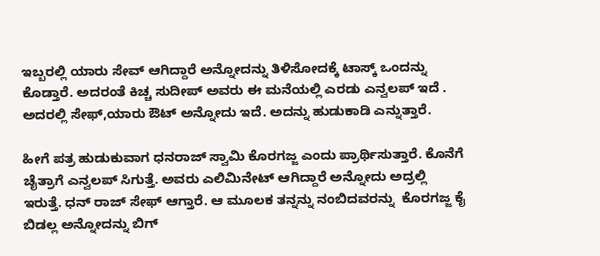ಇಬ್ಬರಲ್ಲಿ ಯಾರು ಸೇವ್ ಆಗಿದ್ದಾರೆ ಅನ್ನೋದನ್ನು ತಿಳಿಸೋದಕ್ಕೆ ಟಾಸ್ಕ್ ಒಂದನ್ನು ಕೊಡ್ತಾರೆ. ಅದರಂತೆ ಕಿಚ್ಚ ಸುದೀಪ್ ಅವರು ಈ ಮನೆಯಲ್ಲಿ ಎರಡು ಎನ್ವಲಪ್ ಇದೆ . ಅದರಲ್ಲಿ ಸೇಫ್,ಯಾರು ಔಟ್ ಅನ್ನೋದು ಇದೆ. ಅದನ್ನು ಹುಡುಕಾಡಿ ಎನ್ನುತ್ತಾರೆ.

ಹೀಗೆ ಪತ್ರ ಹುಡುಕುವಾಗ ಧನರಾಜ್ ಸ್ವಾಮಿ ಕೊರಗಜ್ಜ ಎಂದು ಪ್ರಾರ್ಥಿಸುತ್ತಾರೆ. ಕೊನೆಗೆ ಚೈತ್ರಾಗೆ ಎನ್ವಲಪ್ ಸಿಗುತ್ತೆ. ಅವರು ಎಲಿಮಿನೇಟ್ ಆಗಿದ್ದಾರೆ ಅನ್ನೋದು ಅದ್ರಲ್ಲಿ ಇರುತ್ತೆ. ಧನ್ ರಾಜ್ ಸೇಫ್ ಆಗ್ತಾರೆ. ಆ ಮೂಲಕ ತನ್ನನ್ನು ನಂಬಿದವರನ್ನು  ಕೊರಗಜ್ಜ ಕೈ ಬಿಡಲ್ಲ ಅನ್ನೋದನ್ನು ಬಿಗ್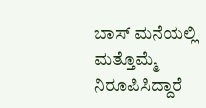ಬಾಸ್ ಮನೆಯಲ್ಲಿ ಮತ್ತೊಮ್ಮೆ ನಿರೂಪಿಸಿದ್ದಾರೆ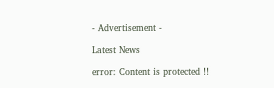- Advertisement -

Latest News

error: Content is protected !!